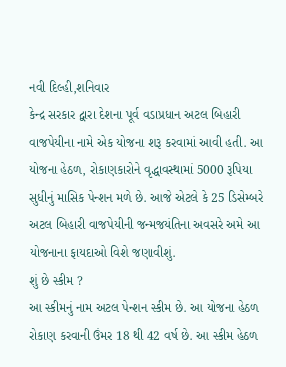નવી દિલ્હી,શનિવાર
કેન્દ્ર સરકાર દ્વારા દેશના પૂર્વ વડાપ્રધાન અટલ બિહારી વાજપેયીના નામે એક યોજના શરૂ કરવામાં આવી હતી. આ યોજના હેઠળ, રોકાણકારોને વૃદ્ધાવસ્થામાં 5000 રૂપિયા સુધીનું માસિક પેન્શન મળે છે. આજે એટલે કે 25 ડિસેમ્બરે અટલ બિહારી વાજપેયીની જન્મજયંતિના અવસરે અમે આ યોજનાના ફાયદાઓ વિશે જણાવીશું.
શું છે સ્કીમ ?
આ સ્કીમનું નામ અટલ પેન્શન સ્કીમ છે. આ યોજના હેઠળ રોકાણ કરવાની ઉંમર 18 થી 42 વર્ષ છે. આ સ્કીમ હેઠળ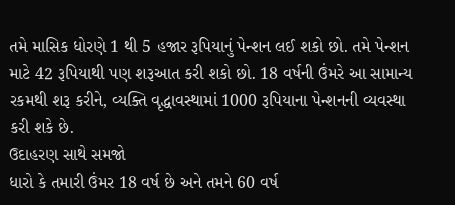તમે માસિક ધોરણે 1 થી 5 હજાર રૂપિયાનું પેન્શન લઈ શકો છો. તમે પેન્શન માટે 42 રૂપિયાથી પણ શરૂઆત કરી શકો છો. 18 વર્ષની ઉંમરે આ સામાન્ય રકમથી શરૂ કરીને, વ્યક્તિ વૃદ્ધાવસ્થામાં 1000 રૂપિયાના પેન્શનની વ્યવસ્થા કરી શકે છે.
ઉદાહરણ સાથે સમજો
ધારો કે તમારી ઉંમર 18 વર્ષ છે અને તમને 60 વર્ષ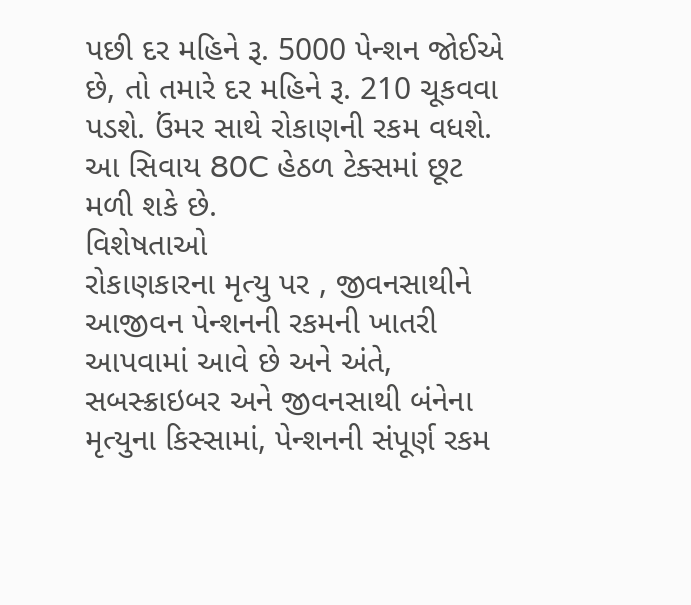પછી દર મહિને રૂ. 5000 પેન્શન જોઈએ છે, તો તમારે દર મહિને રૂ. 210 ચૂકવવા પડશે. ઉંમર સાથે રોકાણની રકમ વધશે. આ સિવાય 80C હેઠળ ટેક્સમાં છૂટ મળી શકે છે.
વિશેષતાઓ
રોકાણકારના મૃત્યુ પર , જીવનસાથીને આજીવન પેન્શનની રકમની ખાતરી આપવામાં આવે છે અને અંતે, સબસ્ક્રાઇબર અને જીવનસાથી બંનેના મૃત્યુના કિસ્સામાં, પેન્શનની સંપૂર્ણ રકમ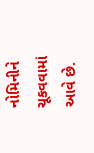નોમિનીને ચૂકવવામાં આવે છે.